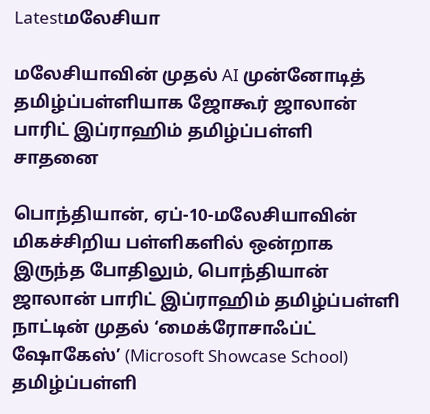Latestமலேசியா

மலேசியாவின் முதல் AI முன்னோடித் தமிழ்ப்பள்ளியாக ஜோகூர் ஜாலான் பாரிட் இப்ராஹிம் தமிழ்ப்பள்ளி சாதனை

பொந்தியான், ஏப்-10-மலேசியாவின் மிகச்சிறிய பள்ளிகளில் ஒன்றாக இருந்த போதிலும், பொந்தியான் ஜாலான் பாரிட் இப்ராஹிம் தமிழ்ப்பள்ளி நாட்டின் முதல் ‘மைக்ரோசாஃப்ட் ஷோகேஸ்’ (Microsoft Showcase School) தமிழ்ப்பள்ளி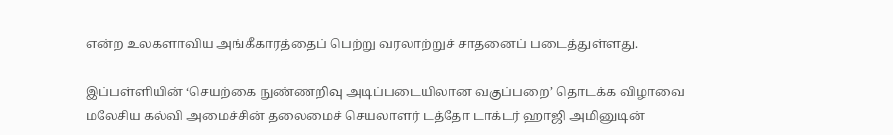என்ற உலகளாவிய அங்கீகாரத்தைப் பெற்று வரலாற்றுச் சாதனைப் படைத்துள்ளது.

இப்பள்ளியின் ‘செயற்கை நுண்ணறிவு அடிப்படையிலான வகுப்பறை’ தொடக்க விழாவை மலேசிய கல்வி அமைச்சின் தலைமைச் செயலாளர் டத்தோ டாக்டர் ஹாஜி அமினுடின்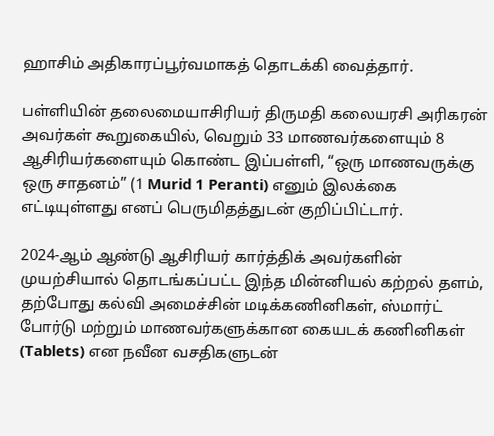ஹாசிம் அதிகாரப்பூர்வமாகத் தொடக்கி வைத்தார்.

பள்ளியின் தலைமையாசிரியர் திருமதி கலையரசி அரிகரன் அவர்கள் கூறுகையில், வெறும் 33 மாணவர்களையும் 8 ஆசிரியர்களையும் கொண்ட இப்பள்ளி, “ஒரு மாணவருக்கு ஒரு சாதனம்” (1 Murid 1 Peranti) எனும் இலக்கை எட்டியுள்ளது எனப் பெருமிதத்துடன் குறிப்பிட்டார்.

2024-ஆம் ஆண்டு ஆசிரியர் கார்த்திக் அவர்களின் முயற்சியால் தொடங்கப்பட்ட இந்த மின்னியல் கற்றல் தளம், தற்போது கல்வி அமைச்சின் மடிக்கணினிகள், ஸ்மார்ட் போர்டு மற்றும் மாணவர்களுக்கான கையடக் கணினிகள் (Tablets) என நவீன வசதிகளுடன்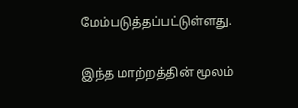மேம்படுத்தப்பட்டுள்ளது.

இந்த மாற்றத்தின் மூலம்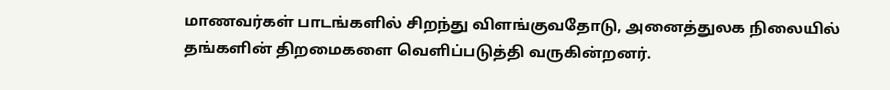மாணவர்கள் பாடங்களில் சிறந்து விளங்குவதோடு, அனைத்துலக நிலையில் தங்களின் திறமைகளை வெளிப்படுத்தி வருகின்றனர்.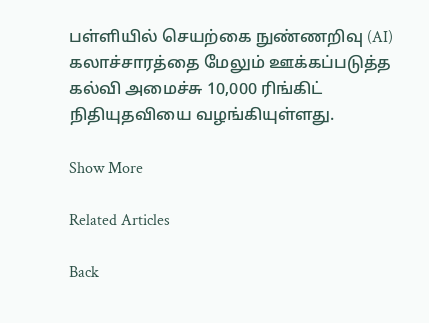பள்ளியில் செயற்கை நுண்ணறிவு (AI) கலாச்சாரத்தை மேலும் ஊக்கப்படுத்த கல்வி அமைச்சு 10,000 ரிங்கிட் நிதியுதவியை வழங்கியுள்ளது.

Show More

Related Articles

Back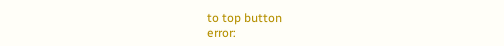to top button
error: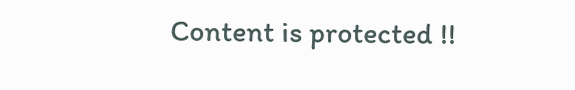Content is protected !!